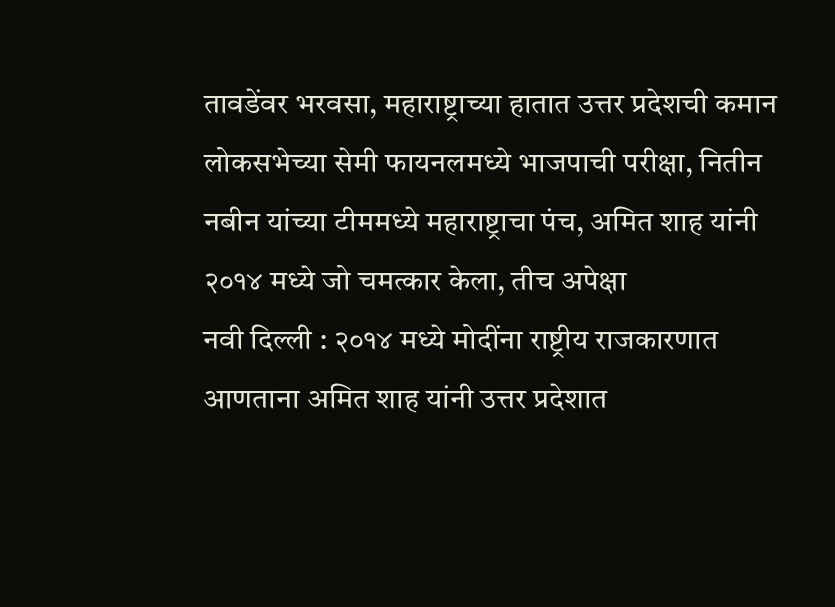तावडेंवर भरवसा, महाराष्ट्राच्या हातात उत्तर प्रदेशची कमान
लोकसभेच्या सेमी फायनलमध्ये भाजपाची परीक्षा, नितीन नबीन यांच्या टीममध्ये महाराष्ट्राचा पंच, अमित शाह यांनी २०१४ मध्ये जो चमत्कार केला, तीच अपेक्षा
नवी दिल्ली : २०१४ मध्ये मोदींना राष्ट्रीय राजकारणात आणताना अमित शाह यांनी उत्तर प्रदेशात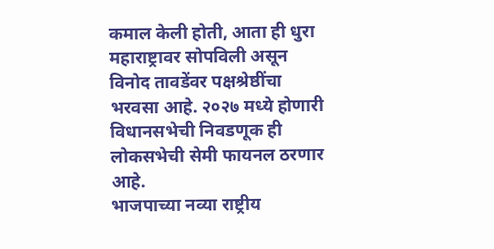कमाल केली होती, आता ही धुरा महाराष्ट्रावर सोपविली असून विनोद तावडेंवर पक्षश्रेष्ठींचा भरवसा आहे. २०२७ मध्ये होणारी विधानसभेची निवडणूक ही लोकसभेची सेमी फायनल ठरणार आहे.
भाजपाच्या नव्या राष्ट्रीय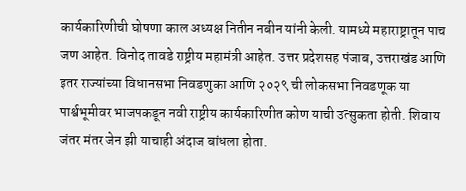कार्यकारिणीची घोषणा काल अध्यक्ष नितीन नबीन यांनी केली. यामध्ये महाराष्ट्रातून पाच जण आहेत. विनोद तावडे राष्ट्रीय महामंत्री आहेत. उत्तर प्रदेशसह पंजाब, उत्तराखंड आणि इतर राज्यांच्या विधानसभा निवडणुका आणि २०२९ ची लोकसभा निवडणूक या पार्श्वभूमीवर भाजपकडून नवी राष्ट्रीय कार्यकारिणीत कोण याची उत्सुकता होती. शिवाय जंतर मंतर जेन झी याचाही अंदाज बांधला होता.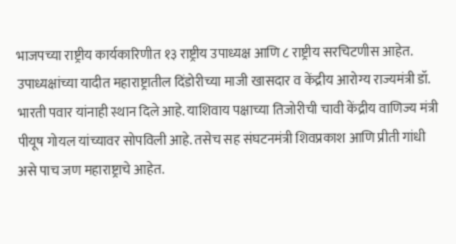भाजपच्या राष्ट्रीय कार्यकारिणीत १३ राष्ट्रीय उपाध्यक्ष आणि ८ राष्ट्रीय सरचिटणीस आहेत. उपाध्यक्षांच्या यादीत महाराष्ट्रातील दिंडोरीच्या माजी खासदार व केंद्रीय आरोग्य राज्यमंत्री डॉ. भारती पवार यांनाही स्थान दिले आहे. याशिवाय पक्षाच्या तिजोरीची चावी केंद्रीय वाणिज्य मंत्री पीयूष गोयल यांच्यावर सोपविली आहे. तसेच सह संघटनमंत्री शिवप्रकाश आणि प्रीती गांधी असे पाच जण महाराष्ट्राचे आहेत.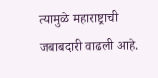त्यामुळे महाराष्ट्राची जबाबदारी वाढली आहे.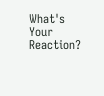What's Your Reaction?